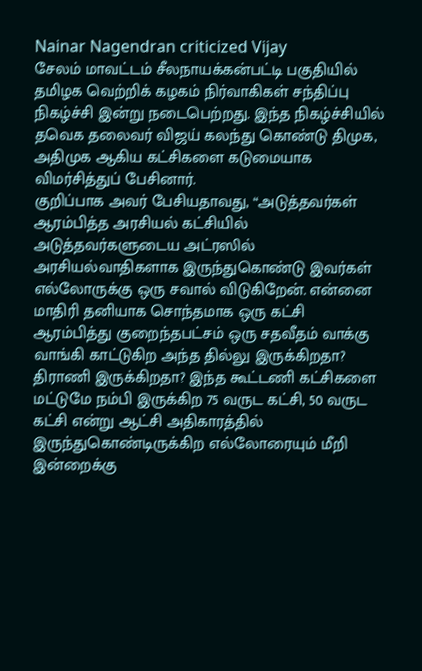Nainar Nagendran criticized Vijay
சேலம் மாவட்டம் சீலநாயக்கன்பட்டி பகுதியில் தமிழக வெற்றிக் கழகம் நிர்வாகிகள் சந்திப்பு நிகழ்ச்சி இன்று நடைபெற்றது. இந்த நிகழ்ச்சியில் தவெக தலைவர் விஜய் கலந்து கொண்டு திமுக, அதிமுக ஆகிய கட்சிகளை கடுமையாக விமர்சித்துப் பேசினார்.
குறிப்பாக அவர் பேசியதாவது, “அடுத்தவர்கள் ஆரம்பித்த அரசியல் கட்சியில் அடுத்தவர்களுடைய அட்ரஸில் அரசியல்வாதிகளாக இருந்துகொண்டு இவர்கள் எல்லோருக்கு ஒரு சவால் விடுகிறேன். என்னை மாதிரி தனியாக சொந்தமாக ஒரு கட்சி ஆரம்பித்து குறைந்தபட்சம் ஒரு சதவீதம் வாக்கு வாங்கி காட்டுகிற அந்த தில்லு இருக்கிறதா? திராணி இருக்கிறதா? இந்த கூட்டணி கட்சிகளை மட்டுமே நம்பி இருக்கிற 75 வருட கட்சி, 50 வருட கட்சி என்று ஆட்சி அதிகாரத்தில் இருந்துகொண்டிருக்கிற எல்லோரையும் மீறி இன்றைக்கு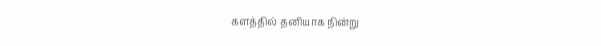களத்தில் தனியாக நின்று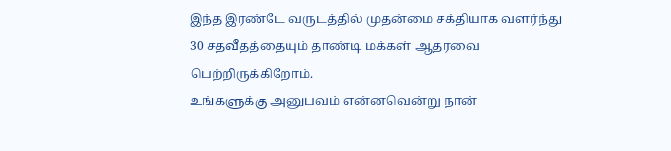இந்த இரண்டே வருடத்தில் முதன்மை சக்தியாக வளர்ந்து 30 சதவீதத்தையும் தாண்டி மக்கள் ஆதரவை பெற்றிருக்கிறோம்.
உங்களுக்கு அனுபவம் என்னவென்று நான்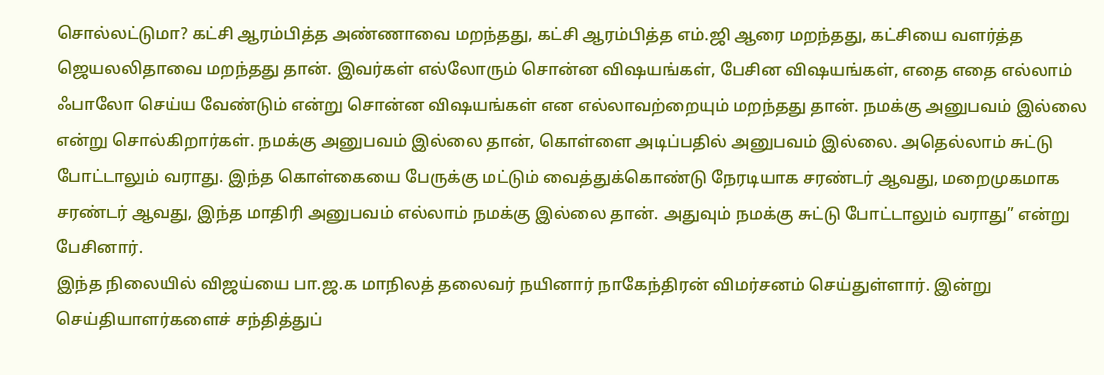சொல்லட்டுமா? கட்சி ஆரம்பித்த அண்ணாவை மறந்தது, கட்சி ஆரம்பித்த எம்.ஜி ஆரை மறந்தது, கட்சியை வளர்த்த ஜெயலலிதாவை மறந்தது தான். இவர்கள் எல்லோரும் சொன்ன விஷயங்கள், பேசின விஷயங்கள், எதை எதை எல்லாம் ஃபாலோ செய்ய வேண்டும் என்று சொன்ன விஷயங்கள் என எல்லாவற்றையும் மறந்தது தான். நமக்கு அனுபவம் இல்லை என்று சொல்கிறார்கள். நமக்கு அனுபவம் இல்லை தான், கொள்ளை அடிப்பதில் அனுபவம் இல்லை. அதெல்லாம் சுட்டு போட்டாலும் வராது. இந்த கொள்கையை பேருக்கு மட்டும் வைத்துக்கொண்டு நேரடியாக சரண்டர் ஆவது, மறைமுகமாக சரண்டர் ஆவது, இந்த மாதிரி அனுபவம் எல்லாம் நமக்கு இல்லை தான். அதுவும் நமக்கு சுட்டு போட்டாலும் வராது” என்று பேசினார்.
இந்த நிலையில் விஜய்யை பா.ஜ.க மாநிலத் தலைவர் நயினார் நாகேந்திரன் விமர்சனம் செய்துள்ளார். இன்று செய்தியாளர்களைச் சந்தித்துப்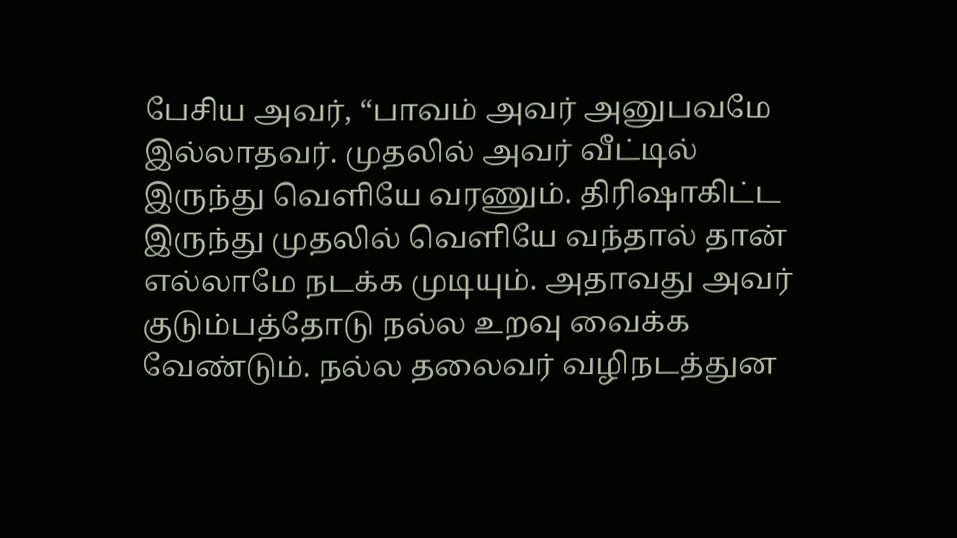பேசிய அவர், “பாவம் அவர் அனுபவமே இல்லாதவர். முதலில் அவர் வீட்டில் இருந்து வெளியே வரணும். திரிஷாகிட்ட இருந்து முதலில் வெளியே வந்தால் தான் எல்லாமே நடக்க முடியும். அதாவது அவர் குடும்பத்தோடு நல்ல உறவு வைக்க வேண்டும். நல்ல தலைவர் வழிநடத்துன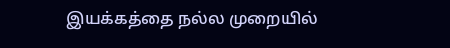இயக்கத்தை நல்ல முறையில்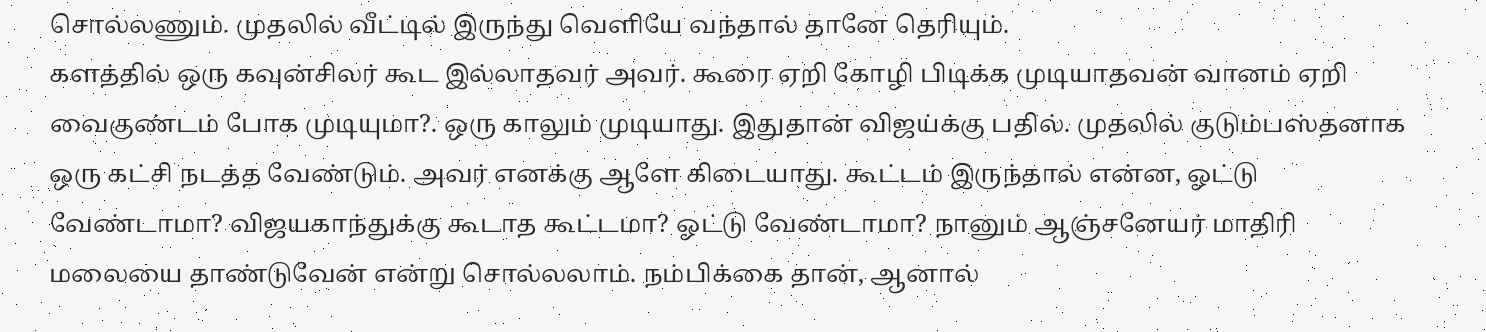சொல்லணும். முதலில் வீட்டில் இருந்து வெளியே வந்தால் தானே தெரியும்.
களத்தில் ஒரு கவுன்சிலர் கூட இல்லாதவர் அவர். கூரை ஏறி கோழி பிடிக்க முடியாதவன் வானம் ஏறி வைகுண்டம் போக முடியுமா?. ஒரு காலும் முடியாது. இதுதான் விஜய்க்கு பதில். முதலில் குடும்பஸ்தனாக ஒரு கட்சி நடத்த வேண்டும். அவர் எனக்கு ஆளே கிடையாது. கூட்டம் இருந்தால் என்ன, ஓட்டு வேண்டாமா? விஜயகாந்துக்கு கூடாத கூட்டமா? ஓட்டு வேண்டாமா? நானும் ஆஞ்சனேயர் மாதிரி மலையை தாண்டுவேன் என்று சொல்லலாம். நம்பிக்கை தான், ஆனால்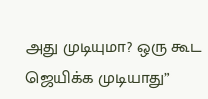அது முடியுமா? ஒரு கூட ஜெயிக்க முடியாது”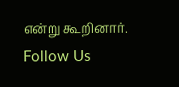என்று கூறினார்.
Follow Us